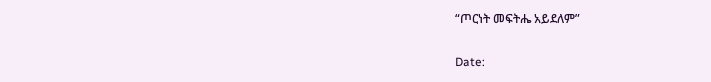“ጦርነት መፍትሔ አይደለም”

Date: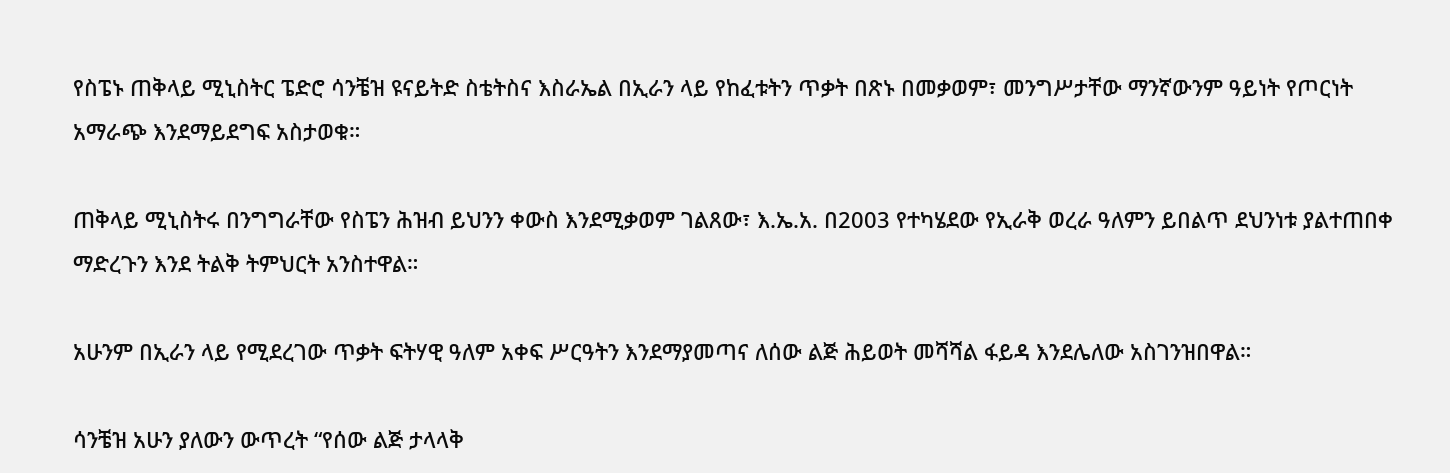የስፔኑ ጠቅላይ ሚኒስትር ፔድሮ ሳንቼዝ ዩናይትድ ስቴትስና እስራኤል በኢራን ላይ የከፈቱትን ጥቃት በጽኑ በመቃወም፣ መንግሥታቸው ማንኛውንም ዓይነት የጦርነት አማራጭ እንደማይደግፍ አስታወቁ።

ጠቅላይ ሚኒስትሩ በንግግራቸው የስፔን ሕዝብ ይህንን ቀውስ እንደሚቃወም ገልጸው፣ እ.ኤ.አ. በ2003 የተካሄደው የኢራቅ ወረራ ዓለምን ይበልጥ ደህንነቱ ያልተጠበቀ ማድረጉን እንደ ትልቅ ትምህርት አንስተዋል።

አሁንም በኢራን ላይ የሚደረገው ጥቃት ፍትሃዊ ዓለም አቀፍ ሥርዓትን እንደማያመጣና ለሰው ልጅ ሕይወት መሻሻል ፋይዳ እንደሌለው አስገንዝበዋል።

ሳንቼዝ አሁን ያለውን ውጥረት “የሰው ልጅ ታላላቅ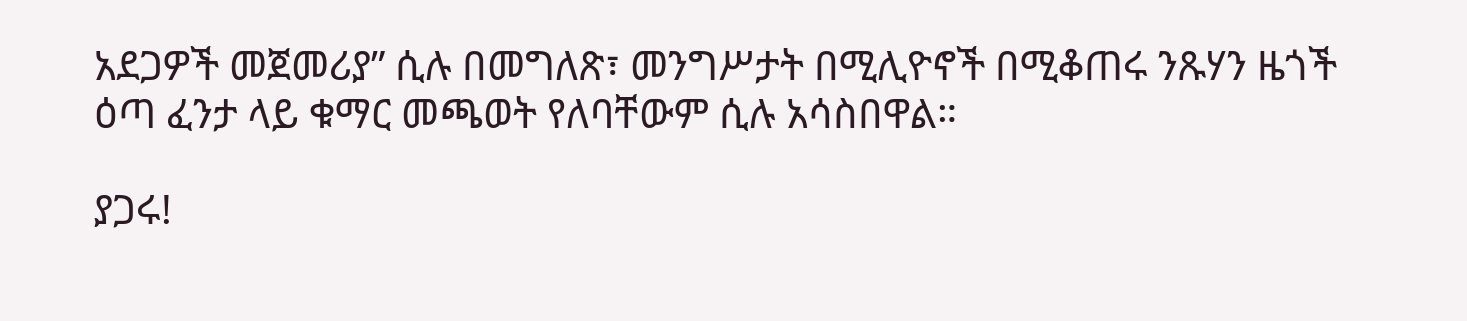አደጋዎች መጀመሪያ” ሲሉ በመግለጽ፣ መንግሥታት በሚሊዮኖች በሚቆጠሩ ንጹሃን ዜጎች ዕጣ ፈንታ ላይ ቁማር መጫወት የለባቸውም ሲሉ አሳስበዋል።

ያጋሩ!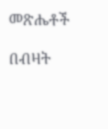መጽሔቶች

በብዛት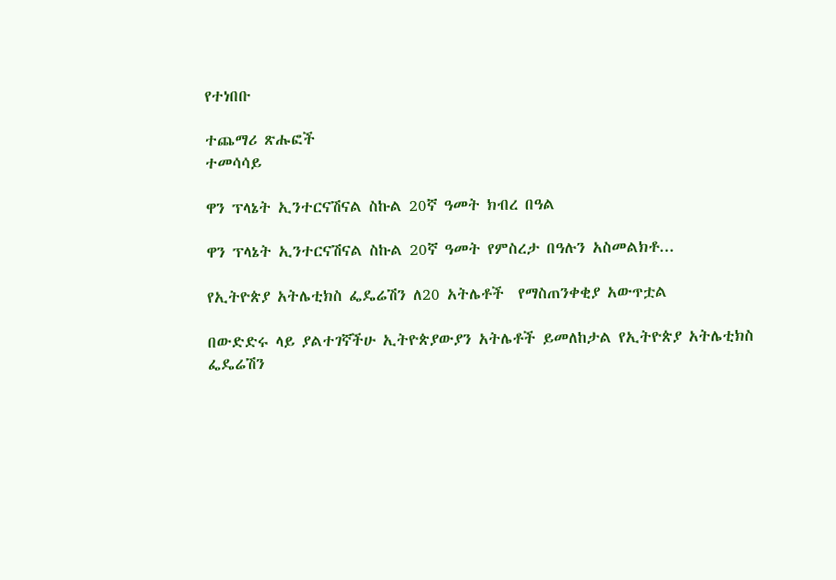የተነበቡ

ተጨማሪ ጽሑፎች
ተመሳሳይ

ዋን ፕላኔት ኢንተርናሽናል ስኩል 20ኛ ዓመት ክብረ በዓል

ዋን ፕላኔት ኢንተርናሽናል ስኩል 20ኛ ዓመት የምስረታ በዓሉን አስመልክቶ...

የኢትዮጵያ አትሌቲክስ ፌዴሬሽን ለ20 አትሌቶች  የማስጠንቀቂያ አውጥቷል

በውድድሩ ላይ ያልተገኛችሁ ኢትዮጵያውያን አትሌቶች ይመለከታል የኢትዮጵያ አትሌቲክስ ፌዴሬሽን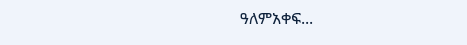ዓለምአቀፍ...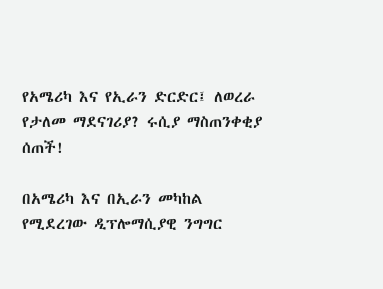የአሜሪካ እና የኢራን ድርድር፤ ለወረራ የታለመ ማደናገሪያ? ሩሲያ ማስጠንቀቂያ ሰጠች!

በአሜሪካ እና በኢራን መካከል የሚደረገው ዲፕሎማሲያዊ ንግግር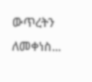ውጥረትን ለመቀነስ...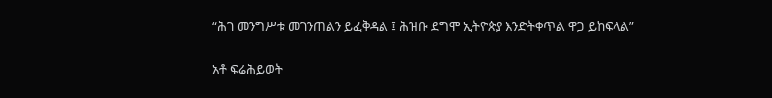“ሕገ መንግሥቱ መገንጠልን ይፈቅዳል ፤ ሕዝቡ ደግሞ ኢትዮጵያ እንድትቀጥል ዋጋ ይከፍላል”

አቶ ፍሬሕይወት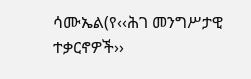ሳሙኤል(የ‹‹ሕገ መንግሥታዊ ተቃርኖዎች››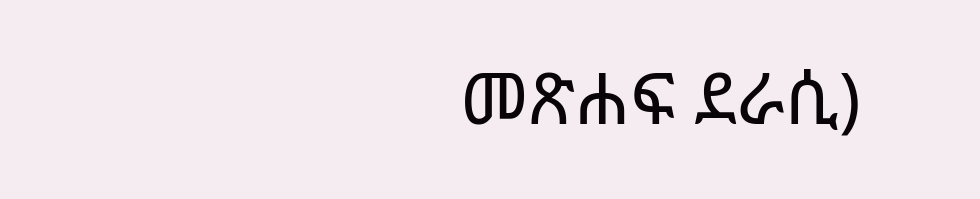መጽሐፍ ደራሲ)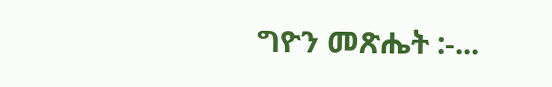ግዮን መጽሔት :-...